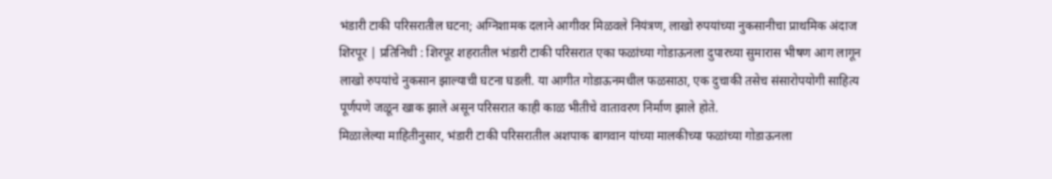भंडारी टाकी परिसरातील घटना; अग्निशामक दलाने आगीवर मिळवले नियंत्रण, लाखो रुपयांच्या नुकसानीचा प्राथमिक अंदाज
शिरपूर | प्रतिनिधी : शिरपूर शहरातील भंडारी टाकी परिसरात एका फळांच्या गोडाऊनला दुपारच्या सुमारास भीषण आग लागून लाखो रुपयांचे नुकसान झाल्याची घटना घडली. या आगीत गोडाऊनमधील फळसाठा, एक दुचाकी तसेच संसारोपयोगी साहित्य पूर्णपणे जळून खाक झाले असून परिसरात काही काळ भीतीचे वातावरण निर्माण झाले होते.
मिळालेल्या माहितीनुसार, भंडारी टाकी परिसरातील अशपाक बागवान यांच्या मालकीच्या फळांच्या गोडाऊनला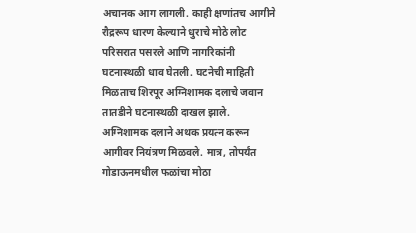अचानक आग लागली. काही क्षणांतच आगीने रौद्ररूप धारण केल्याने धुराचे मोठे लोट परिसरात पसरले आणि नागरिकांनी घटनास्थळी धाव घेतली. घटनेची माहिती मिळताच शिरपूर अग्निशामक दलाचे जवान तातडीने घटनास्थळी दाखल झाले.
अग्निशामक दलाने अथक प्रयत्न करून आगीवर नियंत्रण मिळवले. मात्र, तोपर्यंत गोडाऊनमधील फळांचा मोठा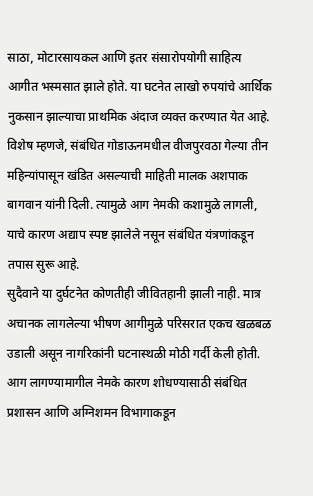साठा, मोटारसायकल आणि इतर संसारोपयोगी साहित्य आगीत भस्मसात झाले होते. या घटनेत लाखो रुपयांचे आर्थिक नुकसान झाल्याचा प्राथमिक अंदाज व्यक्त करण्यात येत आहे. विशेष म्हणजे, संबंधित गोडाऊनमधील वीजपुरवठा गेल्या तीन महिन्यांपासून खंडित असल्याची माहिती मालक अशपाक बागवान यांनी दिली. त्यामुळे आग नेमकी कशामुळे लागली, याचे कारण अद्याप स्पष्ट झालेले नसून संबंधित यंत्रणांकडून तपास सुरू आहे.
सुदैवाने या दुर्घटनेत कोणतीही जीवितहानी झाली नाही. मात्र अचानक लागलेल्या भीषण आगीमुळे परिसरात एकच खळबळ उडाली असून नागरिकांनी घटनास्थळी मोठी गर्दी केली होती. आग लागण्यामागील नेमके कारण शोधण्यासाठी संबंधित प्रशासन आणि अग्निशमन विभागाकडून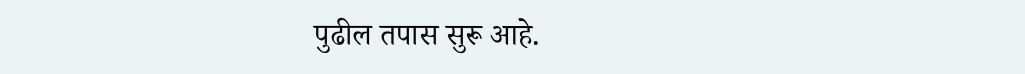पुढील तपास सुरू आहे.